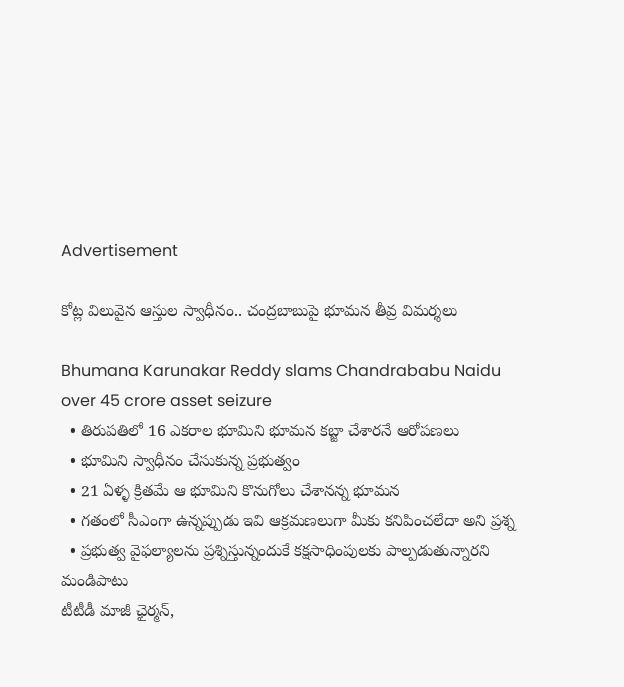Advertisement

కోట్ల విలువైన ఆస్తుల స్వాధీనం.. చంద్రబాబుపై భూమన తీవ్ర విమర్శలు

Bhumana Karunakar Reddy slams Chandrababu Naidu over 45 crore asset seizure
  • తిరుపతిలో 16 ఎకరాల భూమిని భూమన కబ్జా చేశారనే ఆరోపణలు
  • భూమిని స్వాధీనం చేసుకున్న ప్రభుత్వం
  • 21 ఏళ్ళ క్రితమే ఆ భూమిని కొనుగోలు చేశానన్న భూమన
  • గతంలో సీఎంగా ఉన్నప్పుడు ఇవి ఆక్రమణలుగా మీకు కనిపించలేదా అని ప్రశ్న
  • ప్రభుత్వ వైఫల్యాలను ప్రశ్నిస్తున్నందుకే కక్షసాధింపులకు పాల్పడుతున్నారని మండిపాటు
టీటీడీ మాజీ ఛైర్మన్,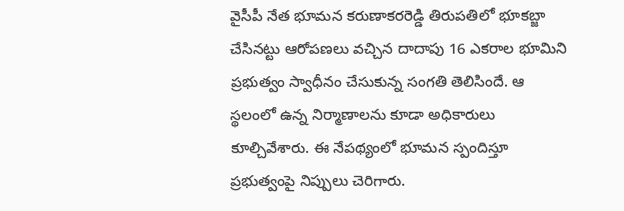వైసీపీ నేత భూమన కరుణాకరరెడ్డి తిరుపతిలో భూకబ్జా చేసినట్టు ఆరోపణలు వచ్చిన దాదాపు 16 ఎకరాల భూమిని ప్రభుత్వం స్వాధీనం చేసుకున్న సంగతి తెలిసిందే. ఆ స్థలంలో ఉన్న నిర్మాణాలను కూడా అధికారులు కూల్చివేశారు. ఈ నేపథ్యంలో భూమన స్పందిస్తూ ప్రభుత్వంపై నిప్పులు చెరిగారు.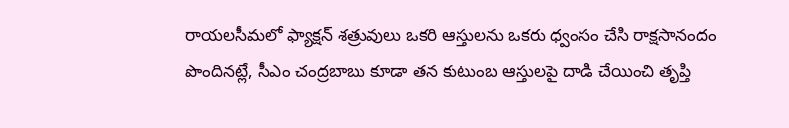రాయలసీమలో ఫ్యాక్షన్ శత్రువులు ఒకరి ఆస్తులను ఒకరు ధ్వంసం చేసి రాక్షసానందం పొందినట్లే, సీఎం చంద్రబాబు కూడా తన కుటుంబ ఆస్తులపై దాడి చేయించి తృప్తి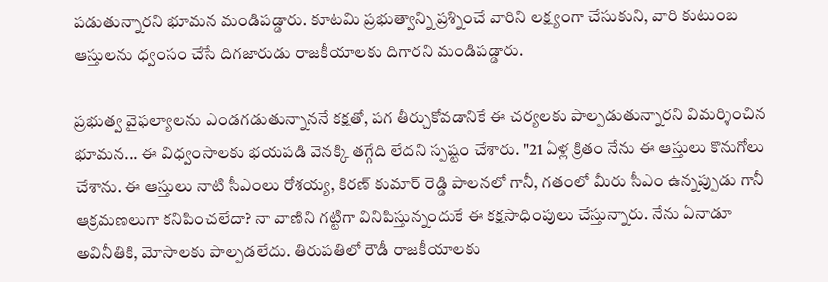పడుతున్నారని భూమన మండిపడ్డారు. కూటమి ప్రభుత్వాన్ని ప్రశ్నించే వారిని లక్ష్యంగా చేసుకుని, వారి కుటుంబ ఆస్తులను ధ్వంసం చేసే దిగజారుడు రాజకీయాలకు దిగారని మండిపడ్డారు.

ప్రభుత్వ వైఫల్యాలను ఎండగడుతున్నాననే కక్షతో, పగ తీర్చుకోవడానికే ఈ చర్యలకు పాల్పడుతున్నారని విమర్శించిన భూమన... ఈ విధ్వంసాలకు భయపడి వెనక్కి తగ్గేది లేదని స్పష్టం చేశారు. "21 ఏళ్ల క్రితం నేను ఈ ఆస్తులు కొనుగోలు చేశాను. ఈ ఆస్తులు నాటి సీఎంలు రోశయ్య, కిరణ్ కుమార్ రెడ్డి పాలనలో గానీ, గతంలో మీరు సీఎం ఉన్నప్పుడు గానీ ఆక్రమణలుగా కనిపించలేదా? నా వాణిని గట్టిగా వినిపిస్తున్నందుకే ఈ కక్షసాధింపులు చేస్తున్నారు. నేను ఏనాడూ అవినీతికి, మోసాలకు పాల్పడలేదు. తిరుపతిలో రౌడీ రాజకీయాలకు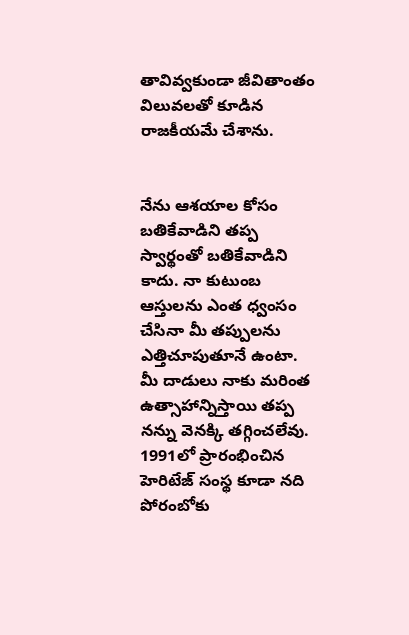తావివ్వకుండా జీవితాంతం విలువలతో కూడిన రాజకీయమే చేశాను.


నేను ఆశయాల కోసం బతికేవాడిని తప్ప స్వార్థంతో బతికేవాడిని కాదు. నా కుటుంబ ఆస్తులను ఎంత ధ్వంసం చేసినా మీ తప్పులను ఎత్తిచూపుతూనే ఉంటా. మీ దాడులు నాకు మరింత ఉత్సాహాన్నిస్తాయి తప్ప నన్ను వెనక్కి తగ్గించలేవు. 1991లో ప్రారంభించిన హెరిటేజ్ సంస్థ కూడా నది పోరంబోకు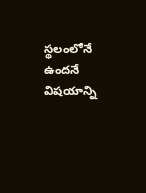స్థలంలోనే ఉందనే విషయాన్ని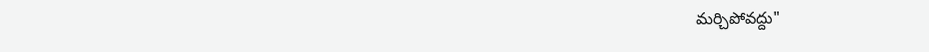మర్చిపోవద్దు"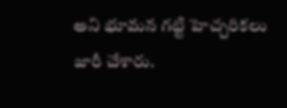అని భూమన గట్టి హెచ్చరికలు జారీ చేశారు.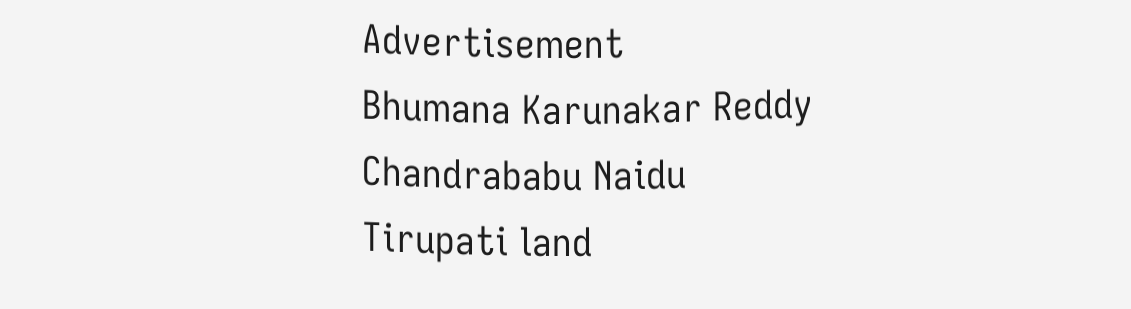Advertisement
Bhumana Karunakar Reddy
Chandrababu Naidu
Tirupati land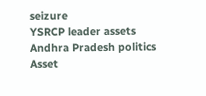seizure
YSRCP leader assets
Andhra Pradesh politics
Asset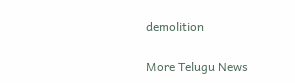demolition

More Telugu News